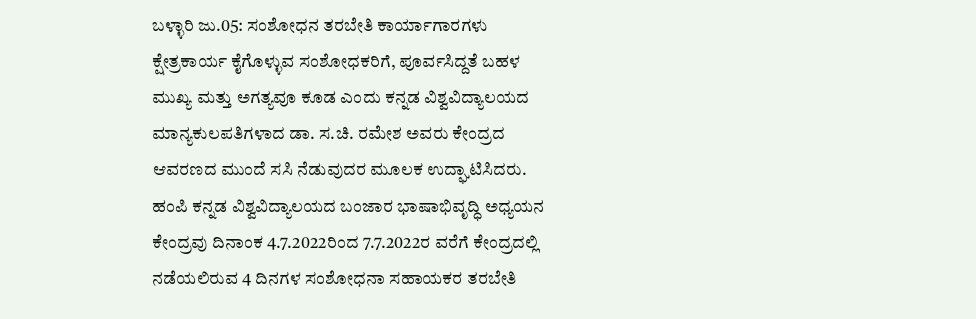ಬಳ್ಳಾರಿ ಜು.05: ಸಂಶೋಧನ ತರಬೇತಿ ಕಾರ್ಯಾಗಾರಗಳು ಕ್ಷೇತ್ರಕಾರ್ಯ ಕೈಗೊಳ್ಳುವ ಸಂಶೋಧಕರಿಗೆ, ಪೂರ್ವಸಿದ್ದತೆ ಬಹಳ ಮುಖ್ಯ ಮತ್ತು ಅಗತ್ಯವೂ ಕೂಡ ಎಂದು ಕನ್ನಡ ವಿಶ್ವವಿದ್ಯಾಲಯದ ಮಾನ್ಯಕುಲಪತಿಗಳಾದ ಡಾ. ಸ.ಚಿ. ರಮೇಶ ಅವರು ಕೇಂದ್ರದ ಆವರಣದ ಮುಂದೆ ಸಸಿ ನೆಡುವುದರ ಮೂಲಕ ಉದ್ಘಾಟಿಸಿದರು. ಹಂಪಿ ಕನ್ನಡ ವಿಶ್ವವಿದ್ಯಾಲಯದ ಬಂಜಾರ ಭಾಷಾಭಿವೃದ್ಧಿ ಅಧ್ಯಯನ ಕೇಂದ್ರವು ದಿನಾಂಕ 4.7.2022ರಿಂದ 7.7.2022ರ ವರೆಗೆ ಕೇಂದ್ರದಲ್ಲಿ ನಡೆಯಲಿರುವ 4 ದಿನಗಳ ಸಂಶೋಧನಾ ಸಹಾಯಕರ ತರಬೇತಿ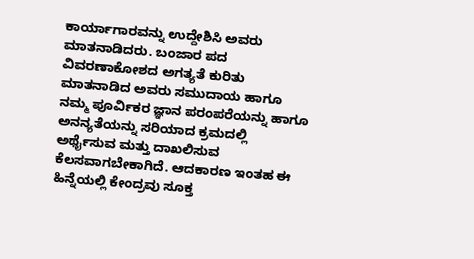ಕಾರ್ಯಾಗಾರವನ್ನು ಉದ್ದೇಶಿಸಿ ಅವರು ಮಾತನಾಡಿದರು. ಬಂಜಾರ ಪದ ವಿವರಣಾಕೋಶದ ಅಗತ್ಯತೆ ಕುರಿತು ಮಾತನಾಡಿದ ಅವರು ಸಮುದಾಯ ಹಾಗೂ ನಮ್ಮ ಪೂರ್ವಿಕರ ಜ್ಞಾನ ಪರಂಪರೆಯನ್ನು ಹಾಗೂ ಅನನ್ಯತೆಯನ್ನು ಸರಿಯಾದ ಕ್ರಮದಲ್ಲಿ ಅರ್ಥೈಸುವ ಮತ್ತು ದಾಖಲಿಸುವ ಕೆಲಸವಾಗಬೇಕಾಗಿದೆ. ಆದಕಾರಣ ಇಂತಹ ಈ ಹಿನ್ನೆಯಲ್ಲಿ ಕೇಂದ್ರವು ಸೂಕ್ತ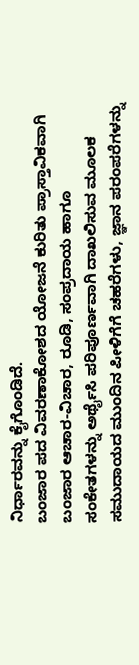ನಿರ್ಧಾರವನ್ನು ಕೈಗೊಂಡಿದೆ.
ಬಂಜಾರ ಪದ ವಿವರಣಾಕೋಶದ ಯೋಜನೆ ಕುರಿತು ಪ್ರಾಸ್ತಾವಿಕವಾಗಿ ಬಂಜಾರ ಆಚಾರ-ವಿಚಾರ, ರೂಡಿ, ಸಂಪ್ರದಾಯ ಹಾಗೂ ಸಂಕೇತಗಳನ್ನು ಅರ್ಥೈಸಿ ಪರಿಪೂರ್ಣವಾಗಿ ದಾಖಲಿಸುವ ಮೂಲಕ ಸಮುದಾಯದ ಮುಂದಿನ ಪೀಳಿಗೆಗೆ ಚಹರೆಗಳು, ಜ್ಞಾನ ಪರಂಪರೆಗಳನ್ನು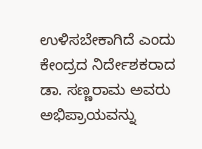ಉಳಿಸಬೇಕಾಗಿದೆ ಎಂದು ಕೇಂದ್ರದ ನಿರ್ದೇಶಕರಾದ ಡಾ. ಸಣ್ಣರಾಮ ಅವರು ಅಭಿಪ್ರಾಯವನ್ನು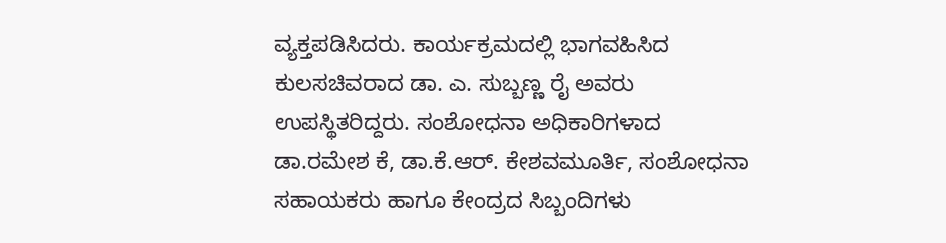ವ್ಯಕ್ತಪಡಿಸಿದರು. ಕಾರ್ಯಕ್ರಮದಲ್ಲಿ ಭಾಗವಹಿಸಿದ ಕುಲಸಚಿವರಾದ ಡಾ. ಎ. ಸುಬ್ಬಣ್ಣ ರೈ ಅವರು ಉಪಸ್ಥಿತರಿದ್ದರು. ಸಂಶೋಧನಾ ಅಧಿಕಾರಿಗಳಾದ ಡಾ.ರಮೇಶ ಕೆ, ಡಾ.ಕೆ.ಆರ್. ಕೇಶವಮೂರ್ತಿ, ಸಂಶೋಧನಾ ಸಹಾಯಕರು ಹಾಗೂ ಕೇಂದ್ರದ ಸಿಬ್ಬಂದಿಗಳು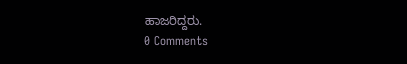ಹಾಜರಿದ್ದರು.
0 Comments